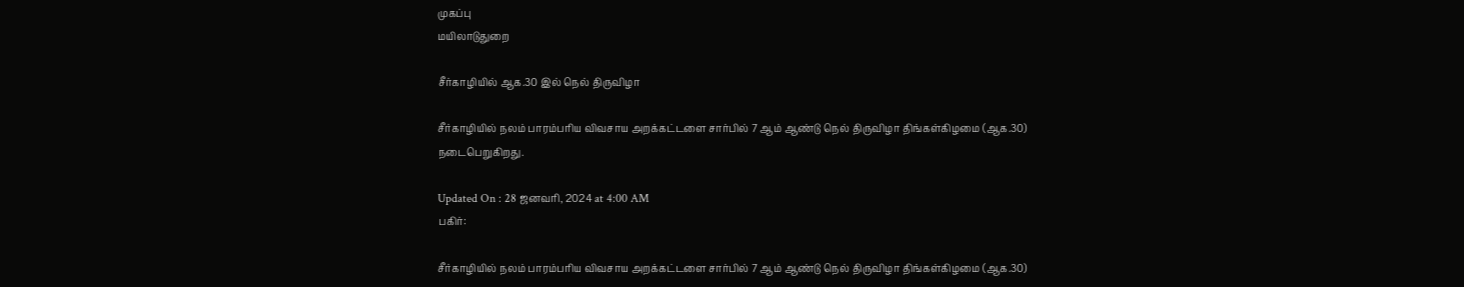முகப்பு
மயிலாடுதுறை

சீர்காழியில் ஆக.30 இல் நெல் திருவிழா

சீர்காழியில் நலம் பாரம்பரிய விவசாய அறக்கட்டளை சார்பில் 7 ஆம் ஆண்டு நெல் திருவிழா திங்கள்கிழமை (ஆக.30) நடைபெறுகிறது.

Updated On : 28 ஜனவரி, 2024 at 4:00 AM
பகிர்:

சீர்காழியில் நலம் பாரம்பரிய விவசாய அறக்கட்டளை சார்பில் 7 ஆம் ஆண்டு நெல் திருவிழா திங்கள்கிழமை (ஆக.30)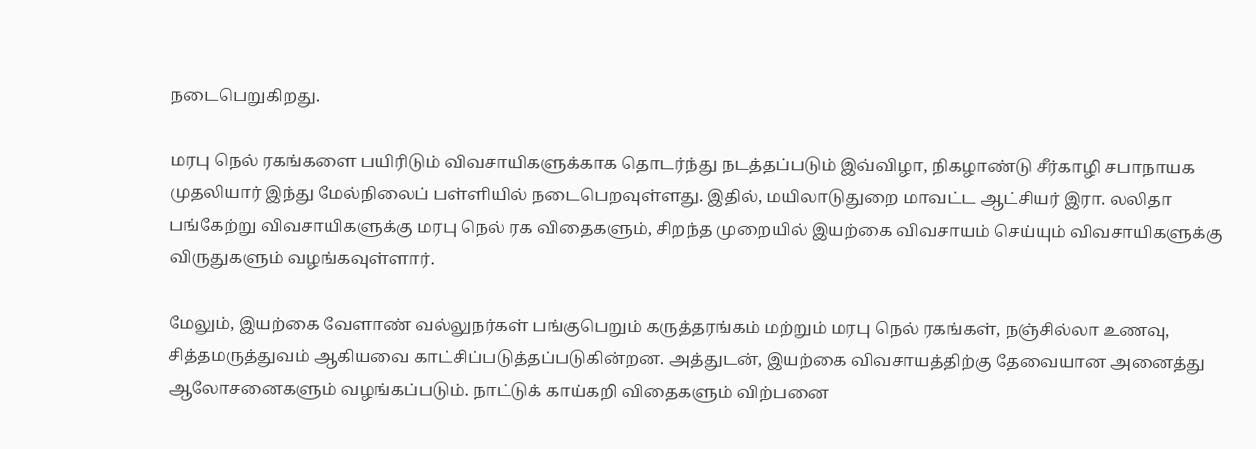நடைபெறுகிறது.

மரபு நெல் ரகங்களை பயிரிடும் விவசாயிகளுக்காக தொடர்ந்து நடத்தப்படும் இவ்விழா, நிகழாண்டு சீர்காழி சபாநாயக முதலியார் இந்து மேல்நிலைப் பள்ளியில் நடைபெறவுள்ளது. இதில், மயிலாடுதுறை மாவட்ட ஆட்சியர் இரா. லலிதா பங்கேற்று விவசாயிகளுக்கு மரபு நெல் ரக விதைகளும், சிறந்த முறையில் இயற்கை விவசாயம் செய்யும் விவசாயிகளுக்கு விருதுகளும் வழங்கவுள்ளார்.

மேலும், இயற்கை வேளாண் வல்லுநர்கள் பங்குபெறும் கருத்தரங்கம் மற்றும் மரபு நெல் ரகங்கள், நஞ்சில்லா உணவு, சித்தமருத்துவம் ஆகியவை காட்சிப்படுத்தப்படுகின்றன. அத்துடன், இயற்கை விவசாயத்திற்கு தேவையான அனைத்து ஆலோசனைகளும் வழங்கப்படும். நாட்டுக் காய்கறி விதைகளும் விற்பனை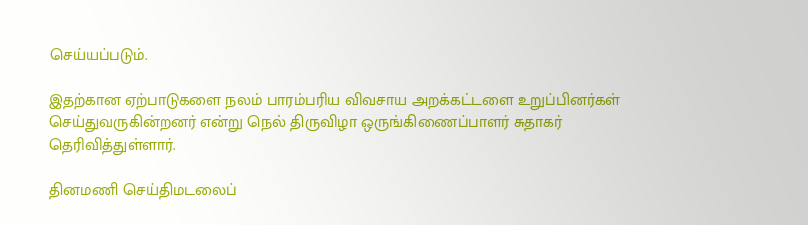செய்யப்படும்.

இதற்கான ஏற்பாடுகளை நலம் பாரம்பரிய விவசாய அறக்கட்டளை உறுப்பினர்கள் செய்துவருகின்றனர் என்று நெல் திருவிழா ஒருங்கிணைப்பாளர் சுதாகர் தெரிவித்துள்ளார்.

தினமணி செய்திமடலைப்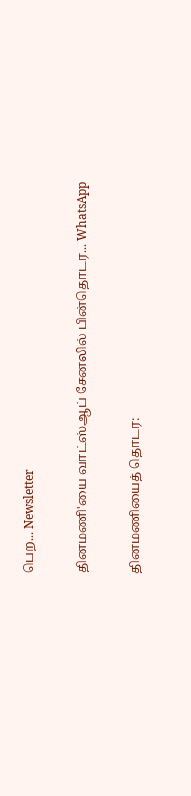பெற... Newsletter

தினமணி'யை வாட்ஸ்ஆப் சேனலில் பின்தொடர... WhatsApp

தினமணியைத் தொடர: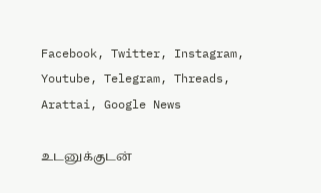Facebook, Twitter, Instagram, Youtube, Telegram, Threads, Arattai, Google News

உடனுக்குடன்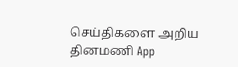செய்திகளை அறிய தினமணி App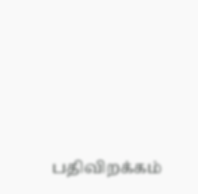பதிவிறக்கம்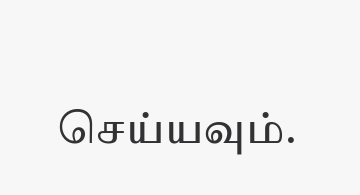செய்யவும்.